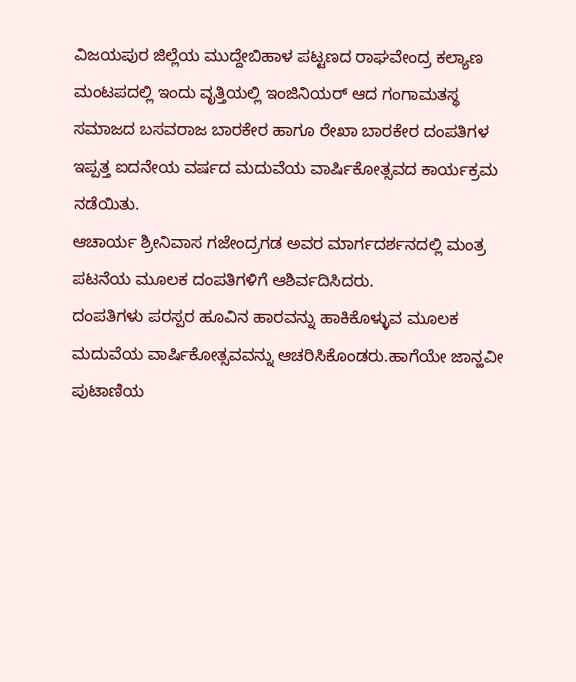ವಿಜಯಪುರ ಜಿಲ್ಲೆಯ ಮುದ್ದೇಬಿಹಾಳ ಪಟ್ಟಣದ ರಾಘವೇಂದ್ರ ಕಲ್ಯಾಣ ಮಂಟಪದಲ್ಲಿ ಇಂದು ವೃತ್ತಿಯಲ್ಲಿ ಇಂಜಿನಿಯರ್ ಆದ ಗಂಗಾಮತಸ್ಥ ಸಮಾಜದ ಬಸವರಾಜ ಬಾರಕೇರ ಹಾಗೂ ರೇಖಾ ಬಾರಕೇರ ದಂಪತಿಗಳ ಇಪ್ಪತ್ತ ಐದನೇಯ ವರ್ಷದ ಮದುವೆಯ ವಾರ್ಷಿಕೋತ್ಸವದ ಕಾರ್ಯಕ್ರಮ ನಡೆಯಿತು.
ಆಚಾರ್ಯ ಶ್ರೀನಿವಾಸ ಗಜೇಂದ್ರಗಡ ಅವರ ಮಾರ್ಗದರ್ಶನದಲ್ಲಿ ಮಂತ್ರ ಪಟನೆಯ ಮೂಲಕ ದಂಪತಿಗಳಿಗೆ ಆಶಿರ್ವದಿಸಿದರು.
ದಂಪತಿಗಳು ಪರಸ್ಪರ ಹೂವಿನ ಹಾರವನ್ನು ಹಾಕಿಕೊಳ್ಳುವ ಮೂಲಕ ಮದುವೆಯ ವಾರ್ಷಿಕೋತ್ಸವವನ್ನು ಆಚರಿಸಿಕೊಂಡರು.ಹಾಗೆಯೇ ಜಾನ್ಹವೀ ಪುಟಾಣಿಯ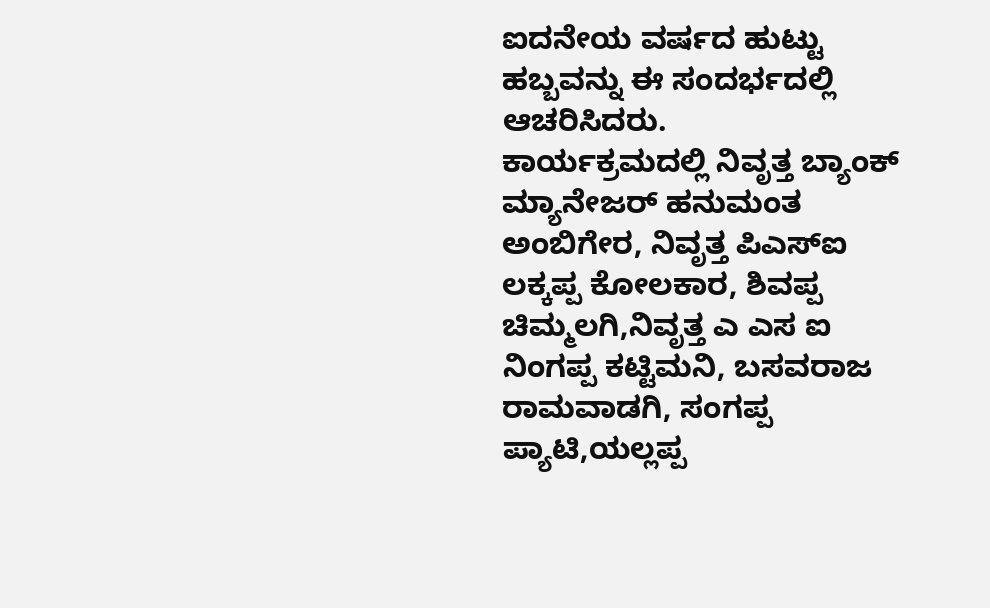ಐದನೇಯ ವರ್ಷದ ಹುಟ್ಟು ಹಬ್ಬವನ್ನು ಈ ಸಂದರ್ಭದಲ್ಲಿ ಆಚರಿಸಿದರು.
ಕಾರ್ಯಕ್ರಮದಲ್ಲಿ ನಿವೃತ್ತ ಬ್ಯಾಂಕ್ ಮ್ಯಾನೇಜರ್ ಹನುಮಂತ ಅಂಬಿಗೇರ, ನಿವೃತ್ತ ಪಿಎಸ್ಐ ಲಕ್ಕಪ್ಪ ಕೋಲಕಾರ, ಶಿವಪ್ಪ ಚಿಮ್ಮಲಗಿ,ನಿವೃತ್ತ ಎ ಎಸ ಐ ನಿಂಗಪ್ಪ ಕಟ್ಟಿಮನಿ, ಬಸವರಾಜ ರಾಮವಾಡಗಿ, ಸಂಗಪ್ಪ ಪ್ಯಾಟಿ,ಯಲ್ಲಪ್ಪ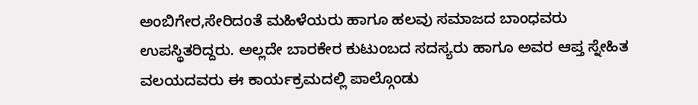ಅಂಬಿಗೇರ,ಸೇರಿದಂತೆ ಮಹಿಳೆಯರು ಹಾಗೂ ಹಲವು ಸಮಾಜದ ಬಾಂಧವರು ಉಪಸ್ಥಿತರಿದ್ದರು. ಅಲ್ಲದೇ ಬಾರಕೇರ ಕುಟುಂಬದ ಸದಸ್ಯರು ಹಾಗೂ ಅವರ ಆಪ್ತ ಸ್ನೇಹಿತ ವಲಯದವರು ಈ ಕಾರ್ಯಕ್ರಮದಲ್ಲಿ ಪಾಲ್ಗೊಂಡು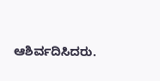ಆಶಿರ್ವದಿಸಿದರು.